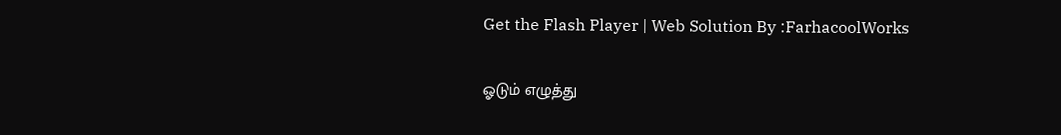Get the Flash Player | Web Solution By :FarhacoolWorks

ஓடும் எழுத்து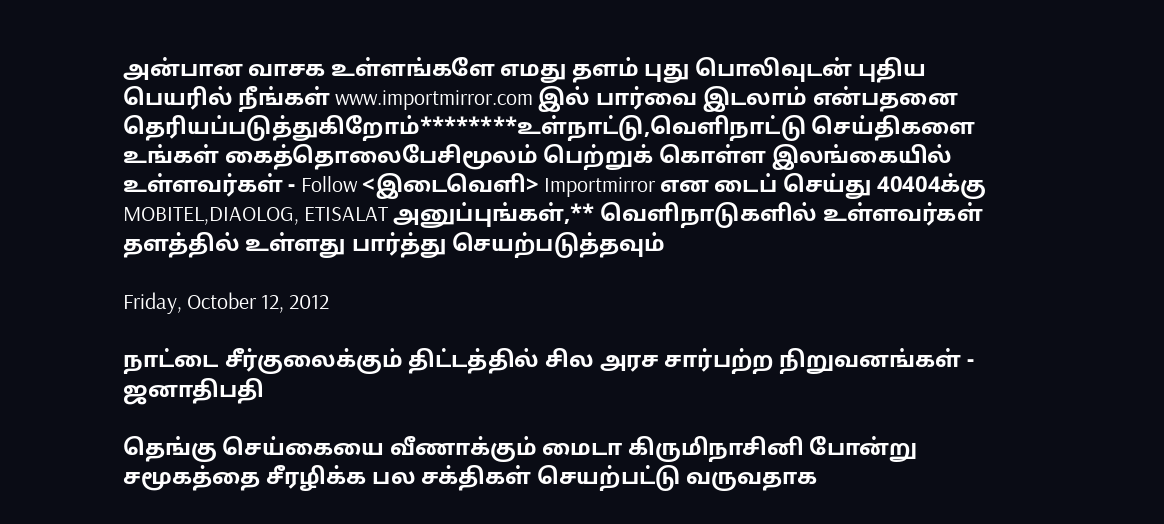அன்பான வாசக உள்ளங்களே எமது தளம் புது பொலிவுடன் புதிய பெயரில் நீங்கள் www.importmirror.com இல் பார்வை இடலாம் என்பதனை தெரியப்படுத்துகிறோம்********உள்நாட்டு,வெளிநாட்டு செய்திகளை உங்கள் கைத்தொலைபேசிமூலம் பெற்றுக் கொள்ள இலங்கையில் உள்ளவர்கள் - Follow <இடைவெளி> Importmirror என டைப் செய்து 40404க்கு MOBITEL,DIAOLOG, ETISALAT அனுப்புங்கள்,** வெளிநாடுகளில் உள்ளவர்கள் தளத்தில் உள்ளது பார்த்து செயற்படுத்தவும்

Friday, October 12, 2012

நாட்டை சீர்குலைக்கும் திட்டத்தில் சில அரச சார்பற்ற நிறுவனங்கள் - ஜனாதிபதி

தெங்கு செய்கையை வீணாக்கும் மைடா கிருமிநாசினி போன்று சமூகத்தை சீரழிக்க பல சக்திகள் செயற்பட்டு வருவதாக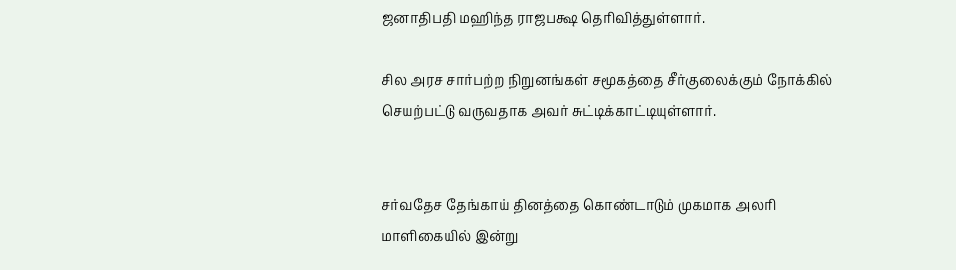ஜனாதிபதி மஹிந்த ராஜபக்ஷ தெரிவித்துள்ளார்.

சில அரச சார்பற்ற நிறுனங்கள் சமூகத்தை சீர்குலைக்கும் நோக்கில் செயற்பட்டு வருவதாக அவர் சுட்டிக்காட்டியுள்ளார்.


சர்வதேச தேங்காய் தினத்தை கொண்டாடும் முகமாக அலரி மாளிகையில் இன்று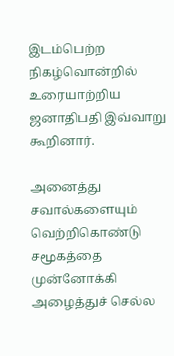இடம்பெற்ற நிகழ்வொன்றில் உரையாற்றிய ஜனாதிபதி இவ்வாறு கூறினார்.

அனைத்து சவால்களையும் வெற்றிகொண்டு சமூகத்தை முன்னோக்கி அழைத்துச் செல்ல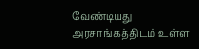வேண்டியது அரசாங்கத்திடம் உள்ள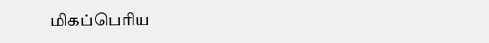மிகப்பெரிய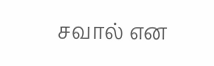சவால் என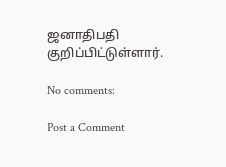ஜனாதிபதி குறிப்பிட்டுள்ளார்.

No comments:

Post a Comment